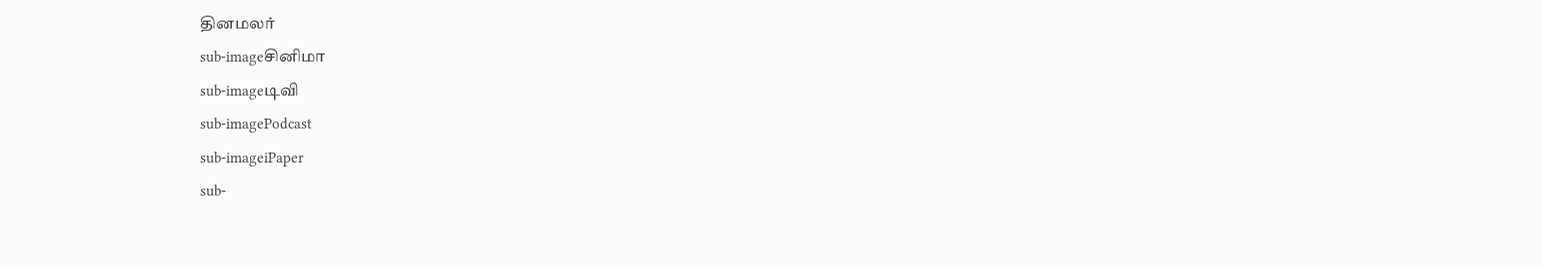தினமலர்
sub-imageசினிமா
sub-imageடிவி
sub-imagePodcast
sub-imageiPaper
sub-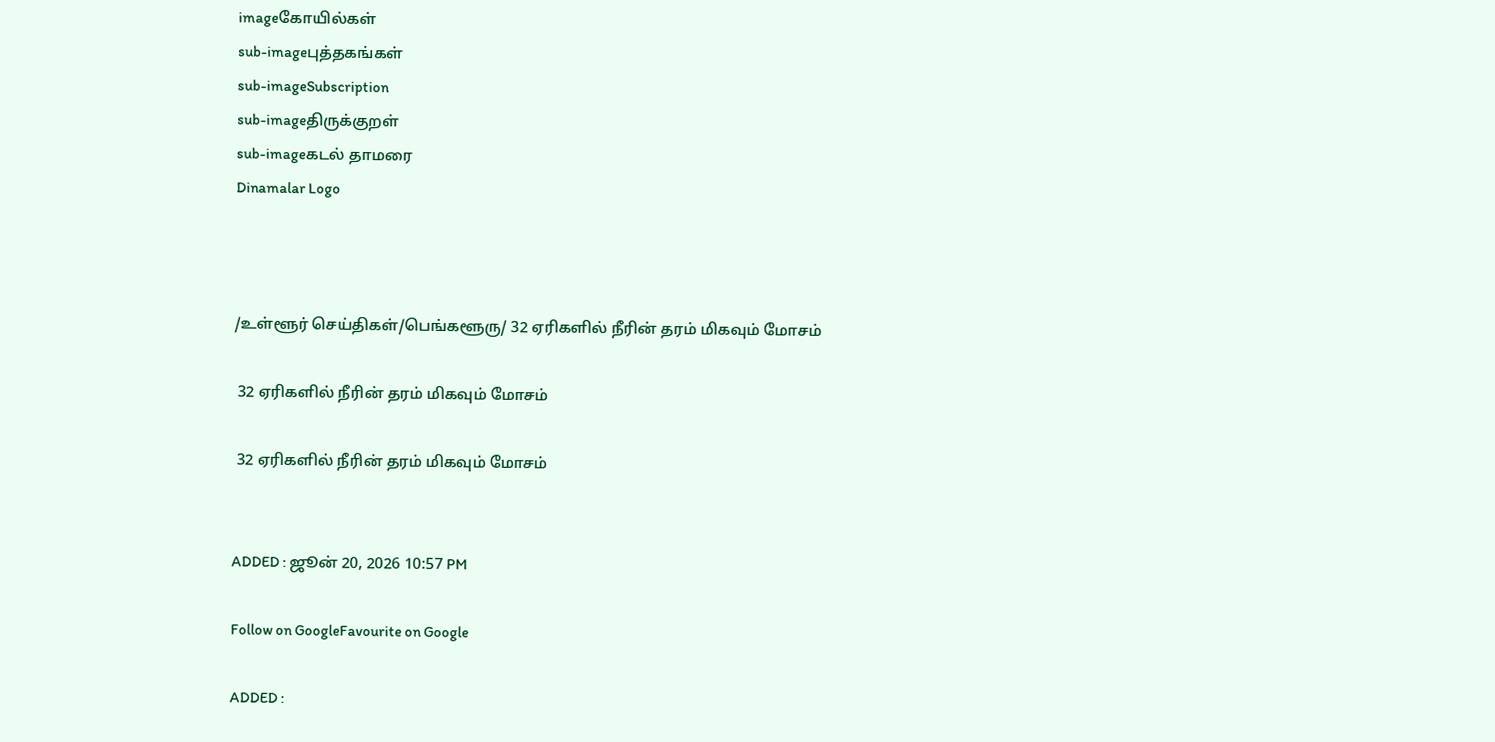imageகோயில்கள்
sub-imageபுத்தகங்கள்
sub-imageSubscription
sub-imageதிருக்குறள்
sub-imageகடல் தாமரை
Dinamalar Logo



/உள்ளூர் செய்திகள்/பெங்களூரு/ 32 ஏரிகளில் நீரின் தரம் மிகவும் மோசம்

 32 ஏரிகளில் நீரின் தரம் மிகவும் மோசம்

 32 ஏரிகளில் நீரின் தரம் மிகவும் மோசம்


ADDED : ஜூன் 20, 2026 10:57 PM

Follow on GoogleFavourite on Google

ADDED :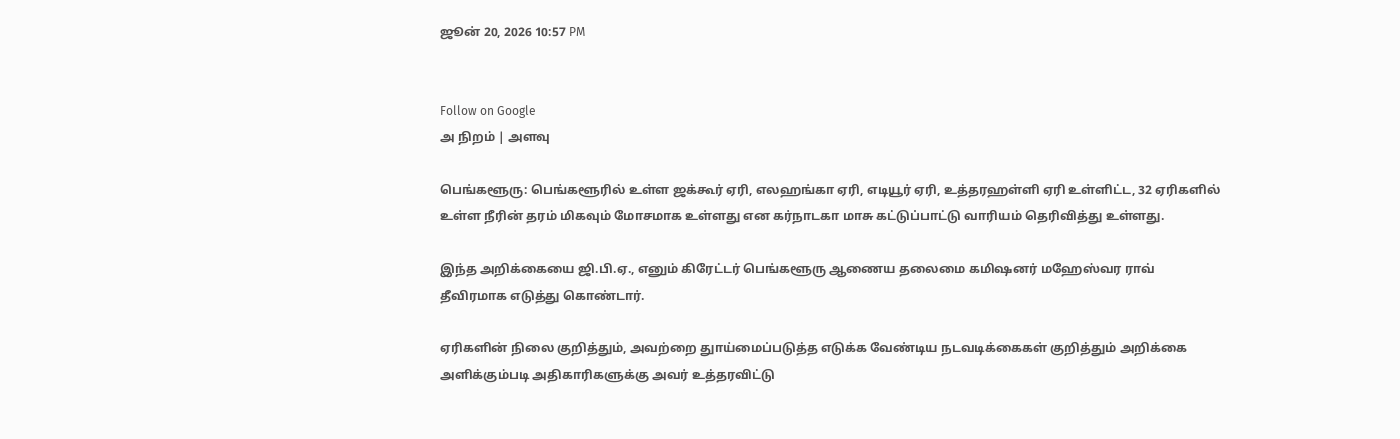ஜூன் 20, 2026 10:57 PM


Follow on Google
அ நிறம் | அளவு

பெங்களூரு: பெங்களூரில் உள்ள ஜக்கூர் ஏரி, எலஹங்கா ஏரி, எடியூர் ஏரி, உத்தரஹள்ளி ஏரி உள்ளிட்ட, 32 ஏரிகளில் உள்ள நீரின் தரம் மிகவும் மோசமாக உள்ளது என கர்நாடகா மாசு கட்டுப்பாட்டு வாரியம் தெரிவித்து உள்ளது.

இந்த அறிக்கையை ஜி.பி.ஏ., எனும் கிரேட்டர் பெங்களூரு ஆணைய தலைமை கமிஷனர் மஹேஸ்வர ராவ் தீவிரமாக எடுத்து கொண்டார்.

ஏரிகளின் நிலை குறித்தும், அவற்றை துாய்மைப்படுத்த எடுக்க வேண்டிய நடவடிக்கைகள் குறித்தும் அறிக்கை அளிக்கும்படி அதிகாரிகளுக்கு அவர் உத்தரவிட்டு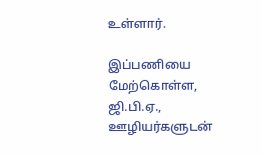உள்ளார்.

இப்பணியை மேற்கொள்ள, ஜி.பி.ஏ., ஊழியர்களுடன்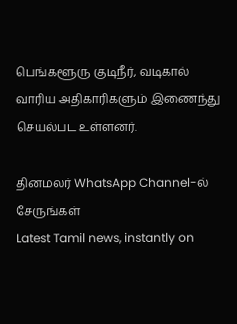பெங்களூரு குடிநீர், வடிகால் வாரிய அதிகாரிகளும் இணைந்து செயல்பட உள்ளனர்.

தினமலர் WhatsApp Channel-ல் சேருங்கள்
Latest Tamil news, instantly on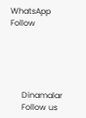WhatsApp
Follow





      Dinamalar
      Follow us